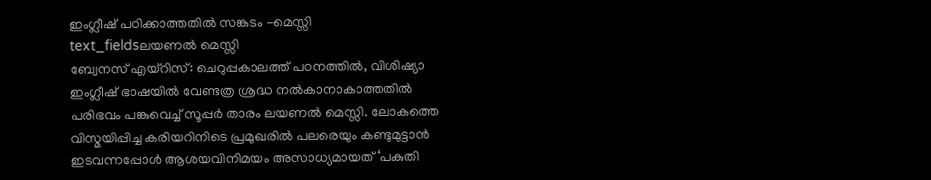ഇംഗ്ലീഷ് പഠിക്കാത്തതിൽ സങ്കടം -മെസ്സി
text_fieldsലയണൽ മെസ്സി
ബ്വേനസ് എയ്റിസ്: ചെറുപ്പകാലത്ത് പഠനത്തിൽ, വിശിഷ്യാ ഇംഗ്ലീഷ് ഭാഷയിൽ വേണ്ടത്ര ശ്രദ്ധ നൽകാനാകാത്തതിൽ പരിഭവം പങ്കുവെച്ച് സൂപ്പർ താരം ലയണൽ മെസ്സി. ലോകത്തെ വിസ്മയിപ്പിച്ച കരിയറിനിടെ പ്രമുഖരിൽ പലരെയും കണ്ടുമുട്ടാൻ ഇടവന്നപ്പോൾ ആശയവിനിമയം അസാധ്യമായത് ‘പകുതി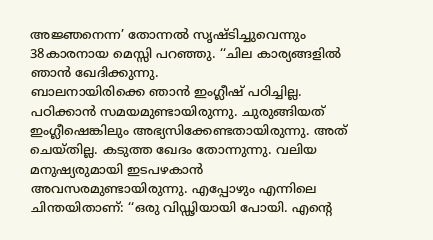അജ്ഞനെന്ന’ തോന്നൽ സൃഷ്ടിച്ചുവെന്നും 38കാരനായ മെസ്സി പറഞ്ഞു. ‘‘ചില കാര്യങ്ങളിൽ ഞാൻ ഖേദിക്കുന്നു.
ബാലനായിരിക്കെ ഞാൻ ഇംഗ്ലീഷ് പഠിച്ചില്ല. പഠിക്കാൻ സമയമുണ്ടായിരുന്നു. ചുരുങ്ങിയത് ഇംഗ്ലീഷെങ്കിലും അഭ്യസിക്കേണ്ടതായിരുന്നു. അത് ചെയ്തില്ല. കടുത്ത ഖേദം തോന്നുന്നു. വലിയ മനുഷ്യരുമായി ഇടപഴകാൻ അവസരമുണ്ടായിരുന്നു. എപ്പോഴും എന്നിലെ ചിന്തയിതാണ്: ‘‘ഒരു വിഡ്ഢിയായി പോയി. എന്റെ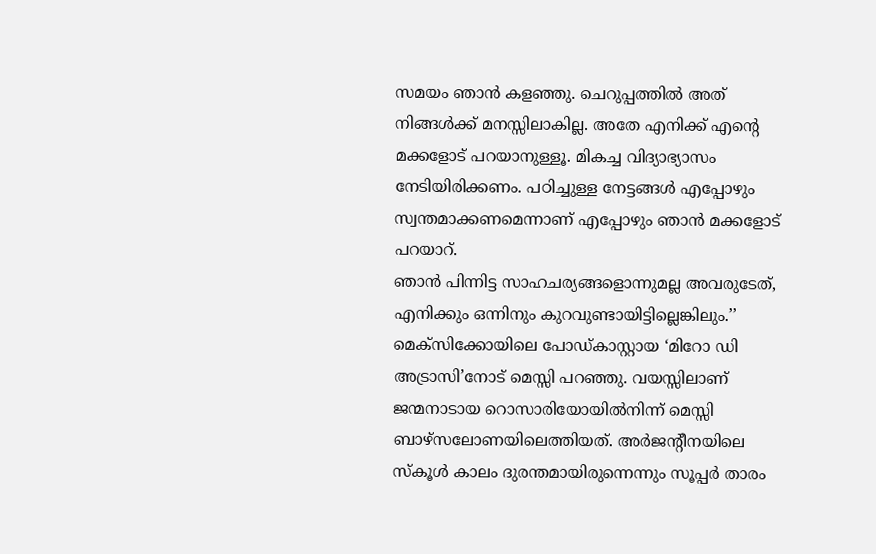സമയം ഞാൻ കളഞ്ഞു. ചെറുപ്പത്തിൽ അത് നിങ്ങൾക്ക് മനസ്സിലാകില്ല. അതേ എനിക്ക് എന്റെ മക്കളോട് പറയാനുള്ളൂ. മികച്ച വിദ്യാഭ്യാസം നേടിയിരിക്കണം. പഠിച്ചുള്ള നേട്ടങ്ങൾ എപ്പോഴും സ്വന്തമാക്കണമെന്നാണ് എപ്പോഴും ഞാൻ മക്കളോട് പറയാറ്.
ഞാൻ പിന്നിട്ട സാഹചര്യങ്ങളൊന്നുമല്ല അവരുടേത്, എനിക്കും ഒന്നിനും കുറവുണ്ടായിട്ടില്ലെങ്കിലും.’’ മെക്സിക്കോയിലെ പോഡ്കാസ്റ്റായ ‘മിറോ ഡി അട്രാസി’നോട് മെസ്സി പറഞ്ഞു. വയസ്സിലാണ് ജന്മനാടായ റൊസാരിയോയിൽനിന്ന് മെസ്സി ബാഴ്സലോണയിലെത്തിയത്. അർജന്റീനയിലെ സ്കൂൾ കാലം ദുരന്തമായിരുന്നെന്നും സൂപ്പർ താരം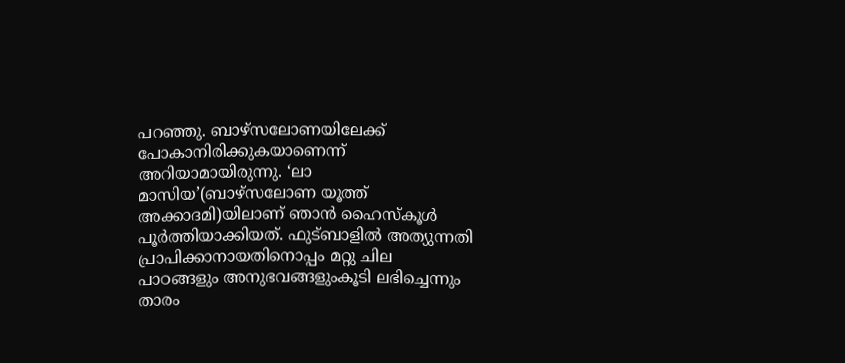പറഞ്ഞു. ബാഴ്സലോണയിലേക്ക് പോകാനിരിക്കുകയാണെന്ന് അറിയാമായിരുന്നു. ‘ലാ മാസിയ’(ബാഴ്സലോണ യൂത്ത് അക്കാദമി)യിലാണ് ഞാൻ ഹൈസ്കൂൾ പൂർത്തിയാക്കിയത്. ഫുട്ബാളിൽ അത്യുന്നതി പ്രാപിക്കാനായതിനൊപ്പം മറ്റു ചില പാഠങ്ങളും അനുഭവങ്ങളുംകൂടി ലഭിച്ചെന്നും താരം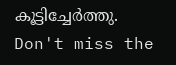കൂട്ടിച്ചേർത്തു.
Don't miss the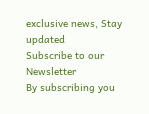exclusive news, Stay updated
Subscribe to our Newsletter
By subscribing you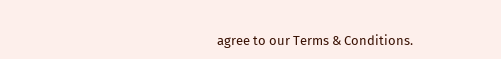agree to our Terms & Conditions.